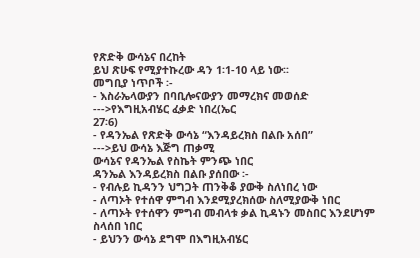የጽድቅ ውሳኔና በረከት
ይህ ጽሁፍ የሚያተኩረው ዳን 1፡1-10 ላይ ነው፡፡
መግቢያ ነጥቦች ፡-
- እስራኤላውያን በባቢሎናውያን መማረክና መወሰድ
--->የእግዚአብሄር ፈቃድ ነበረ(ኤር
27፡6)
- የዳንኤል የጽድቅ ውሳኔ “እንዳይረክስ በልቡ አሰበ”
--->ይህ ውሳኔ እጅግ ጠቃሚ
ውሳኔና የዳንኤል የስኬት ምንጭ ነበር
ዳንኤል እንዳይረክስ በልቡ ያሰበው ፡-
- የብሉይ ኪዳንን ህግጋት ጠንቅቆ ያውቅ ስለነበረ ነው
- ለጣኦት የተሰዋ ምግብ እንደሚያረክሰው ስለሚያውቅ ነበር
- ለጣኦት የተሰዋን ምግብ መብላቱ ቃል ኪዳኑን መስበር እንደሆነም ስላሰበ ነበር
- ይህንን ውሳኔ ደግሞ በእግዚአብሄር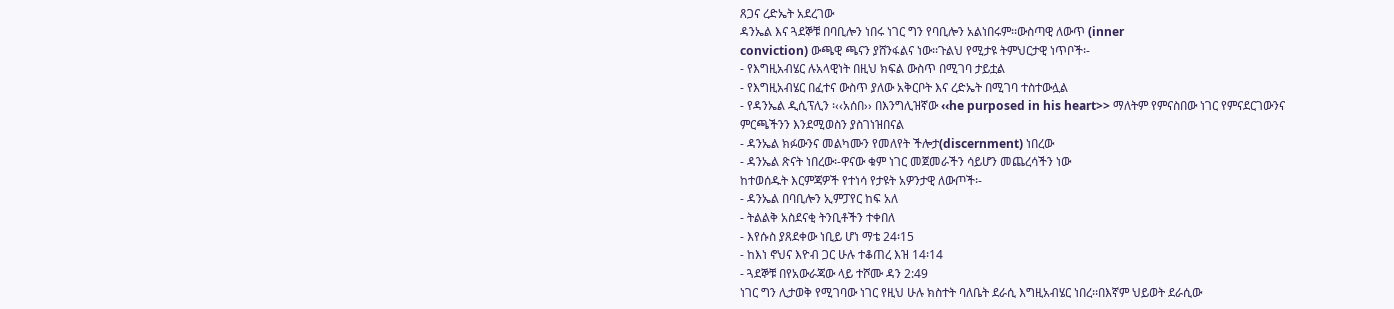ጸጋና ረድኤት አደረገው
ዳንኤል እና ጓደኞቹ በባቢሎን ነበሩ ነገር ግን የባቢሎን አልነበሩም፡፡ውስጣዊ ለውጥ (inner
conviction) ውጫዊ ጫናን ያሸንፋልና ነው፡፡ጉልህ የሚታዩ ትምህርታዊ ነጥቦች፡-
- የእግዚአብሄር ሉአላዊነት በዚህ ክፍል ውስጥ በሚገባ ታይቷል
- የእግዚአብሄር በፈተና ውስጥ ያለው አቅርቦት እና ረድኤት በሚገባ ተስተውሏል
- የዳንኤል ዲሲፕሊን ፡‹‹አሰበ›› በእንግሊዝኛው ‹‹he purposed in his heart>> ማለትም የምናስበው ነገር የምናደርገውንና ምርጫችንን እንደሚወስን ያስገነዝበናል
- ዳንኤል ክፉውንና መልካሙን የመለየት ችሎታ(discernment) ነበረው
- ዳንኤል ጽናት ነበረው፡-ዋናው ቁም ነገር መጀመራችን ሳይሆን መጨረሳችን ነው
ከተወሰዱት እርምጃዎች የተነሳ የታዩት አዎንታዊ ለውጦች፡-
- ዳንኤል በባቢሎን ኢምፓየር ከፍ አለ
- ትልልቅ አስደናቂ ትንቢቶችን ተቀበለ
- እየሱስ ያጸደቀው ነቢይ ሆነ ማቴ 24፡15
- ከእነ ኖህና እዮብ ጋር ሁሉ ተቆጠረ እዝ 14፡14
- ጓደኞቹ በየአውራጃው ላይ ተሾሙ ዳን 2:49
ነገር ግን ሊታወቅ የሚገባው ነገር የዚህ ሁሉ ክስተት ባለቤት ደራሲ እግዚአብሄር ነበረ፡፡በእኛም ህይወት ደራሲው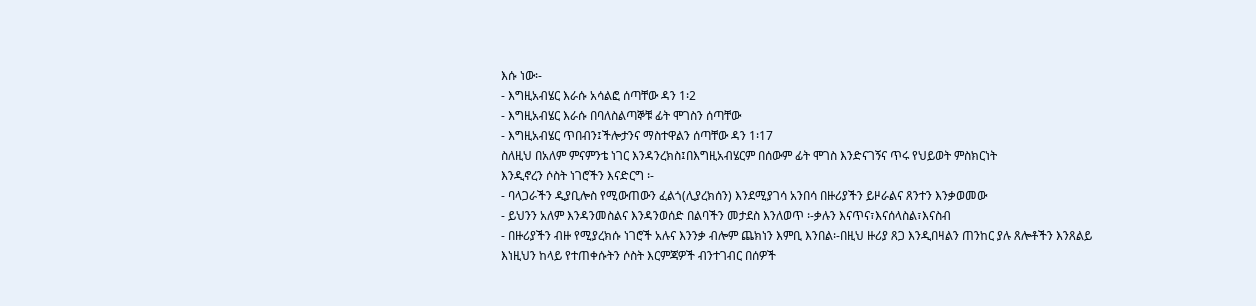እሱ ነው፡-
- እግዚአብሄር እራሱ አሳልፎ ሰጣቸው ዳን 1፡2
- እግዚአብሄር እራሱ በባለስልጣኞቹ ፊት ሞገስን ሰጣቸው
- እግዚአብሄር ጥበብን፤ችሎታንና ማስተዋልን ሰጣቸው ዳን 1፡17
ስለዚህ በአለም ምናምንቴ ነገር እንዳንረክስ፤በእግዚአብሄርም በሰውም ፊት ሞገስ እንድናገኝና ጥሩ የህይወት ምስክርነት
እንዲኖረን ሶስት ነገሮችን እናድርግ ፡-
- ባላጋራችን ዲያቢሎስ የሚውጠውን ፈልጎ(ሊያረክሰን) እንደሚያገሳ አንበሳ በዙሪያችን ይዞራልና ጸንተን እንቃወመው
- ይህንን አለም እንዳንመስልና እንዳንወሰድ በልባችን መታደስ እንለወጥ ፡-ቃሉን እናጥና፣እናሰላስል፣እናስብ
- በዙሪያችን ብዙ የሚያረክሱ ነገሮች አሉና እንንቃ ብሎም ጨክነን እምቢ እንበል፡-በዚህ ዙሪያ ጸጋ እንዲበዛልን ጠንከር ያሉ ጸሎቶችን እንጸልይ
እነዚህን ከላይ የተጠቀሱትን ሶስት እርምጃዎች ብንተገብር በሰዎች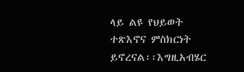ላይ ልዩ የህይወት ተጽእኖና ምስክርነት ይኖረናል፡፡እግዚአብሄር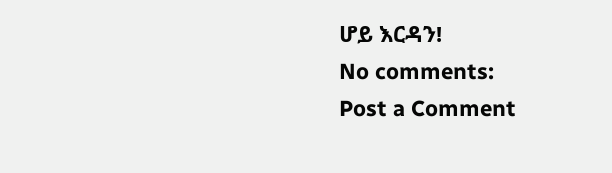ሆይ እርዳን!
No comments:
Post a Comment